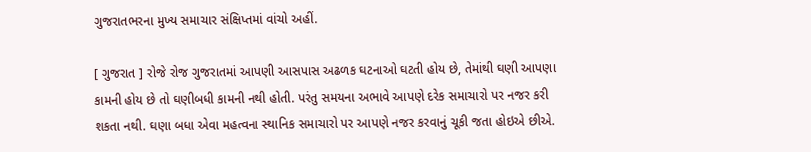ગુજરાતભરના મુખ્ય સમાચાર સંક્ષિપ્તમાં વાંચો અહીં.

[ ગુજરાત ] રોજે રોજ ગુજરાતમાં આપણી આસપાસ અઢળક ઘટનાઓ ઘટતી હોય છે, તેમાંથી ઘણી આપણા કામની હોય છે તો ઘણીબધી કામની નથી હોતી. પરંતુ સમયના અભાવે આપણે દરેક સમાચારો પર નજર કરી શકતા નથી. ઘણા બધા એવા મહત્વના સ્થાનિક સમાચારો પર આપણે નજર કરવાનું ચૂકી જતા હોઇએ છીએ.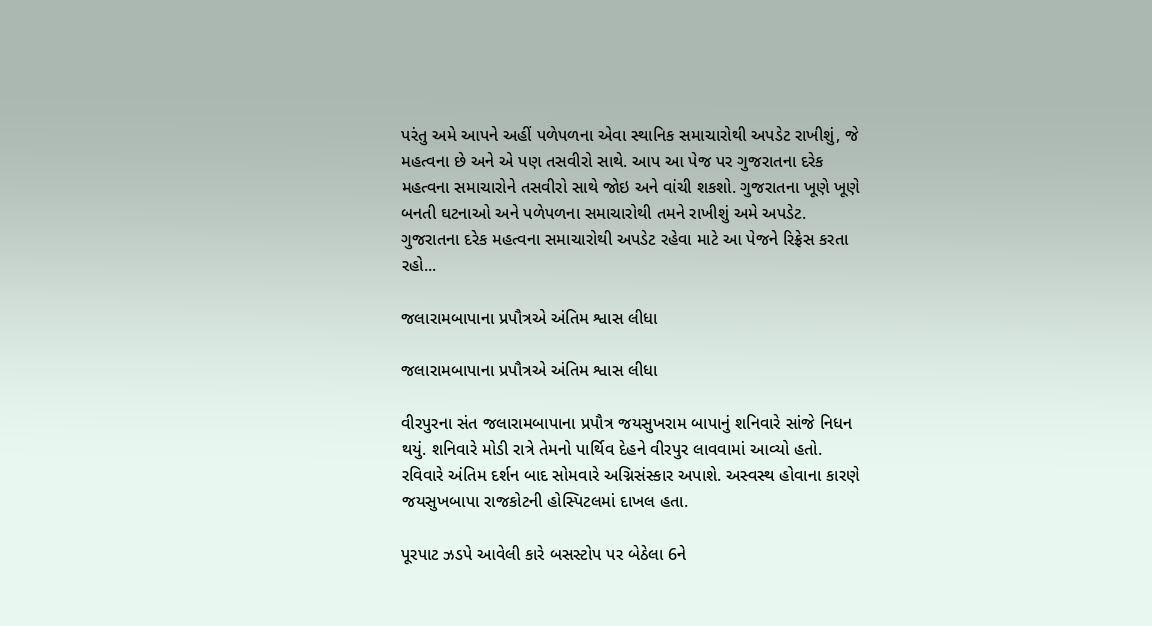પરંતુ અમે આપને અહીં પળેપળના એવા સ્થાનિક સમાચારોથી અપડેટ રાખીશું, જે મહત્વના છે અને એ પણ તસવીરો સાથે. આપ આ પેજ પર ગુજરાતના દરેક મહત્વના સમાચારોને તસવીરો સાથે જોઇ અને વાંચી શકશો. ગુજરાતના ખૂણે ખૂણે બનતી ઘટનાઓ અને પળેપળના સમાચારોથી તમને રાખીશું અમે અપડેટ. ગુજરાતના દરેક મહત્વના સમાચારોથી અપડેટ રહેવા માટે આ પેજને રિફ્રેસ કરતા રહો...

જલારામબાપાના પ્રપૌત્રએ અંતિમ શ્વાસ લીધા

જલારામબાપાના પ્રપૌત્રએ અંતિમ શ્વાસ લીધા

વીરપુરના સંત જલારામબાપાના પ્રપૌત્ર જયસુખરામ બાપાનું શનિવારે સાંજે નિધન થયું. શનિવારે મોડી રાત્રે તેમનો પાર્થિવ દેહને વીરપુર લાવવામાં આવ્યો હતો. રવિવારે અંતિમ દર્શન બાદ સોમવારે અગ્નિસંસ્કાર અપાશે. અસ્વસ્થ હોવાના કારણે જયસુખબાપા રાજકોટની હોસ્પિટલમાં દાખલ હતા.

પૂરપાટ ઝડપે આવેલી કારે બસસ્ટોપ પર બેઠેલા 6ને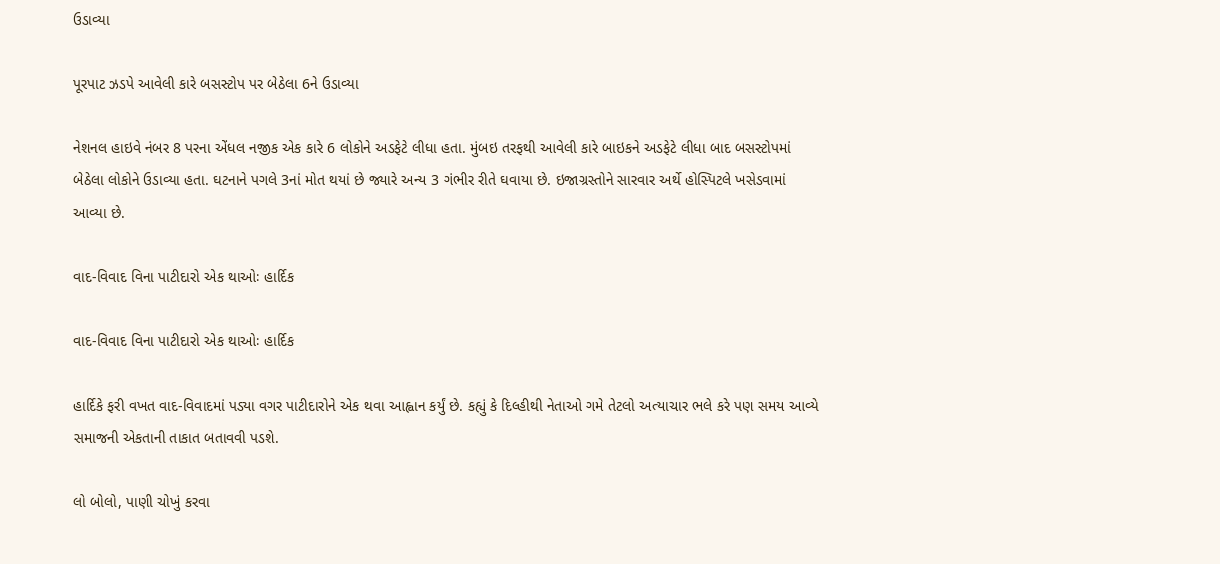ઉડાવ્યા

પૂરપાટ ઝડપે આવેલી કારે બસસ્ટોપ પર બેઠેલા 6ને ઉડાવ્યા

નેશનલ હાઇવે નંબર 8 પરના એંધલ નજીક એક કારે 6 લોકોને અડફેટે લીધા હતા. મુંબઇ તરફથી આવેલી કારે બાઇકને અડફેટે લીધા બાદ બસસ્ટોપમાં બેઠેલા લોકોને ઉડાવ્યા હતા. ઘટનાને પગલે 3નાં મોત થયાં છે જ્યારે અન્ય 3 ગંભીર રીતે ઘવાયા છે. ઇજાગ્રસ્તોને સારવાર અર્થે હોસ્પિટલે ખસેડવામાં આવ્યા છે.

વાદ-વિવાદ વિના પાટીદારો એક થાઓઃ હાર્દિક

વાદ-વિવાદ વિના પાટીદારો એક થાઓઃ હાર્દિક

હાર્દિકે ફરી વખત વાદ-વિવાદમાં પડ્યા વગર પાટીદારોને એક થવા આહ્વાન કર્યું છે. કહ્યું કે દિલ્હીથી નેતાઓ ગમે તેટલો અત્યાચાર ભલે કરે પણ સમય આવ્યે સમાજની એકતાની તાકાત બતાવવી પડશે.

લો બોલો, પાણી ચોખું કરવા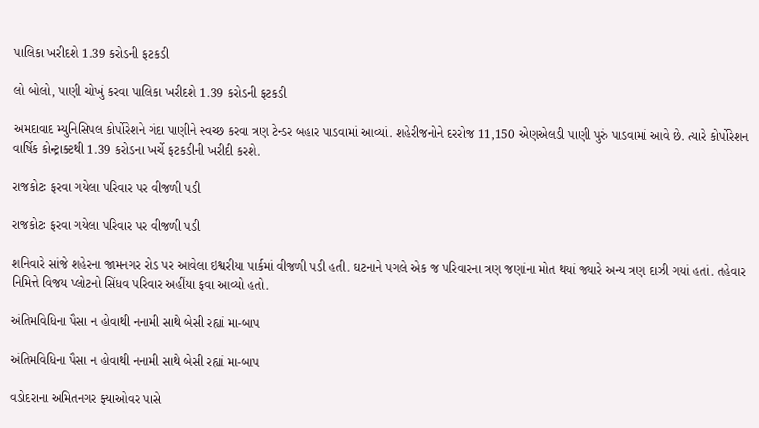પાલિકા ખરીદશે 1.39 કરોડની ફટકડી

લો બોલો, પાણી ચોખું કરવા પાલિકા ખરીદશે 1.39 કરોડની ફટકડી

અમદાવાદ મ્યુનિસિપલ કોર્પોરેશને ગંદા પાણીને સ્વચ્છ કરવા ત્રણ ટેન્ડર બહાર પાડવામાં આવ્યાં. શહેરીજનોને દરરોજ 11,150 એણએલડી પાણી પુરું પાડવામાં આવે છે. ત્યારે કોર્પોરેશન વાર્ષિક કોન્ટ્રાક્ટથી 1.39 કરોડના ખર્ચે ફટકડીની ખરીદી કરશે.

રાજકોટઃ ફરવા ગયેલા પરિવાર પર વીજળી પડી

રાજકોટઃ ફરવા ગયેલા પરિવાર પર વીજળી પડી

શનિવારે સાંજે શહેરના જામનગર રોડ પર આવેલા ઇશ્વરીયા પાર્કમાં વીજળી પડી હતી. ઘટનાને પગલે એક જ પરિવારના ત્રણ જણાંના મોત થયાં જ્યારે અન્ય ત્રણ દાઝી ગયાં હતાં. તહેવાર નિમિત્તે વિજય પ્લોટનો સિંધવ પરિવાર અહીંયા ફવા આવ્યો હતો.

અંતિમવિધિના પૈસા ન હોવાથી નનામી સાથે બેસી રહ્યાં મા-બાપ

અંતિમવિધિના પૈસા ન હોવાથી નનામી સાથે બેસી રહ્યાં મા-બાપ

વડોદરાના અમિતનગર ફ્યાઓવર પાસે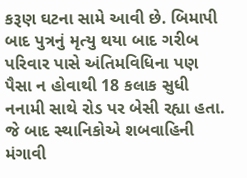કરૂણ ઘટના સામે આવી છે. બિમાપી બાદ પુત્રનું મૃત્યુ થયા બાદ ગરીબ પરિવાર પાસે અંતિમવિધિના પણ પૈસા ન હોવાથી 18 કલાક સુધી નનામી સાથે રોડ પર બેસી રહ્યા હતા. જે બાદ સ્થાનિકોએ શબવાહિની મંગાવી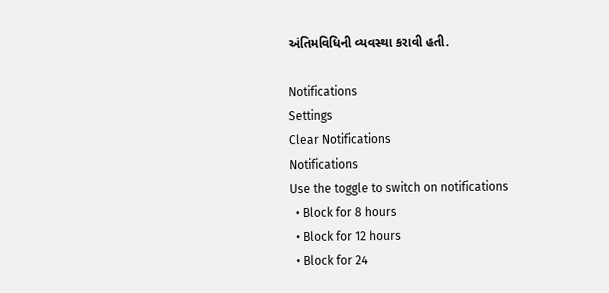અંતિમવિધિની વ્યવસ્થા કરાવી હતી.

Notifications
Settings
Clear Notifications
Notifications
Use the toggle to switch on notifications
  • Block for 8 hours
  • Block for 12 hours
  • Block for 24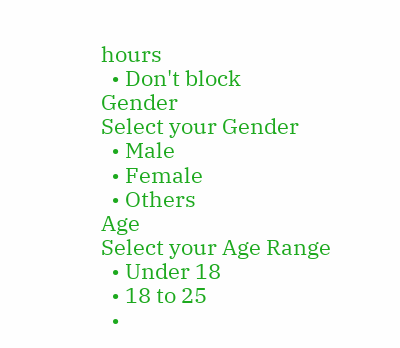hours
  • Don't block
Gender
Select your Gender
  • Male
  • Female
  • Others
Age
Select your Age Range
  • Under 18
  • 18 to 25
  •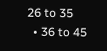26 to 35
  • 36 to 45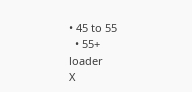• 45 to 55
  • 55+
loader
X